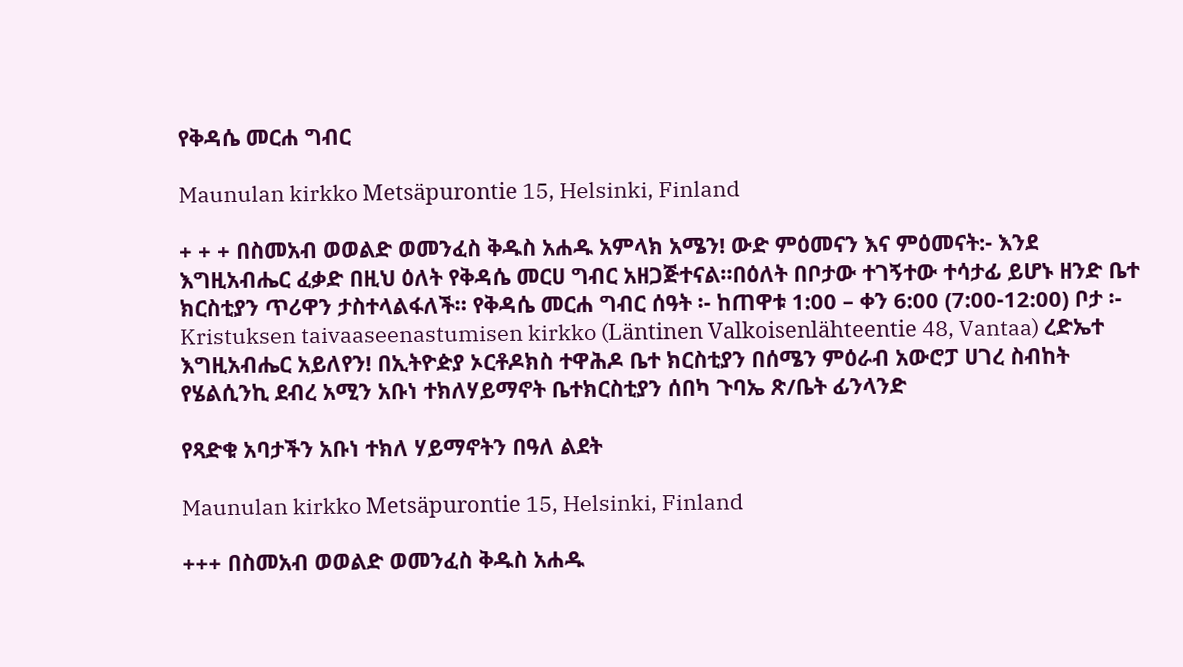የቅዳሴ መርሐ ግብር

Maunulan kirkko Metsäpurontie 15, Helsinki, Finland

+ + + በስመአብ ወወልድ ወመንፈስ ቅዱስ አሐዱ አምላክ አሜን! ውድ ምዕመናን እና ምዕመናት:- እንደ እግዚአብሔር ፈቃድ በዚህ ዕለት የቅዳሴ መርሀ ግብር አዘጋጅተናል።በዕለት በቦታው ተገኝተው ተሳታፊ ይሆኑ ዘንድ ቤተ ክርስቲያን ጥሪዋን ታስተላልፋለች። የቅዳሴ መርሐ ግብር ሰዓት ፡- ከጠዋቱ 1:00 – ቀን 6:00 (7:00-12:00) ቦታ ፡- Kristuksen taivaaseenastumisen kirkko (Läntinen Valkoisenlähteentie 48, Vantaa) ረድኤተ እግዚአብሔር አይለየን! በኢትዮዽያ ኦርቶዶክስ ተዋሕዶ ቤተ ክርስቲያን በሰሜን ምዕራብ አውሮፓ ሀገረ ስብከት የሄልሲንኪ ደብረ አሚን አቡነ ተክለሃይማኖት ቤተክርስቲያን ሰበካ ጉባኤ ጽ/ቤት ፊንላንድ

የጻድቁ አባታችን አቡነ ተክለ ሃይማኖትን በዓለ ልደት

Maunulan kirkko Metsäpurontie 15, Helsinki, Finland

+++ በስመአብ ወወልድ ወመንፈስ ቅዱስ አሐዱ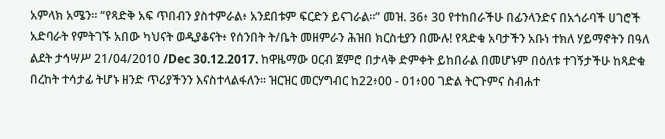አምላክ አሜን። “የጻድቅ አፍ ጥበብን ያስተምራል፥ አንደበቱም ፍርድን ይናገራል።” መዝ. 36፥ 30 የተከበራችሁ በፊንላንድና በአጎራባች ሀገሮች አድባራት የምትገኙ አበው ካህናት ወዲያቆናት፥ የሰንበት ት/ቤት መዘምራን ሕዝበ ክርስቲያን በሙሉ! የጻድቁ አባታችን አቡነ ተክለ ሃይማኖትን በዓለ ልደት ታኅሣሥ 21/04/2010 /Dec 30.12.2017. ከዋዜማው ዐርብ ጀምሮ በታላቅ ድምቀት ይከበራል በመሆኑም በዕለቱ ተገኝታችሁ ከጻድቁ በረከት ተሳታፊ ትሆኑ ዘንድ ጥሪያችንን እናስተላልፋለን። ዝርዝር መርሃግብር ከ22፥00 - 01፥00 ገድል ትርጉምና ስብሐተ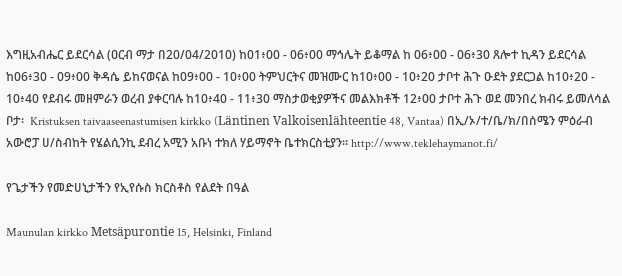እግዚአብሔር ይደርሳል (ዐርብ ማታ በ20/04/2010) ከ01፥00 - 06፥00 ማኅሌት ይቆማል ከ 06፥00 - 06፥30 ጸሎተ ኪዳን ይደርሳል ከ06፥30 - 09፥00 ቅዳሴ ይከናወናል ከ09፥00 - 10፥00 ትምህርትና መዝሙር ከ10፥00 - 10፥20 ታቦተ ሕጉ ዑደት ያደርጋል ከ10፥20 - 10፥40 የደብሩ መዘምራን ወረብ ያቀርባሉ ከ10፥40 - 11፥30 ማስታወቂያዎችና መልእክቶች 12፥00 ታቦተ ሕጉ ወደ መንበረ ክብሩ ይመለሳል   ቦታ፡  Kristuksen taivaaseenastumisen kirkko (Läntinen Valkoisenlähteentie 48, Vantaa) በኢ/ኦ/ተ/ቤ/ክ/በሰሜን ምዕራብ አውሮፓ ሀ/ስብከት የሄልሲንኪ ደብረ አሚን አቡነ ተክለ ሃይማኖት ቤተክርስቲያን። http://www.teklehaymanot.fi/

የጌታችን የመድሀኒታችን የኢየሱስ ክርስቶስ የልደት በዓል

Maunulan kirkko Metsäpurontie 15, Helsinki, Finland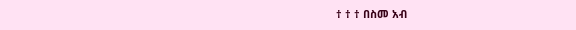† † † በስመ አብ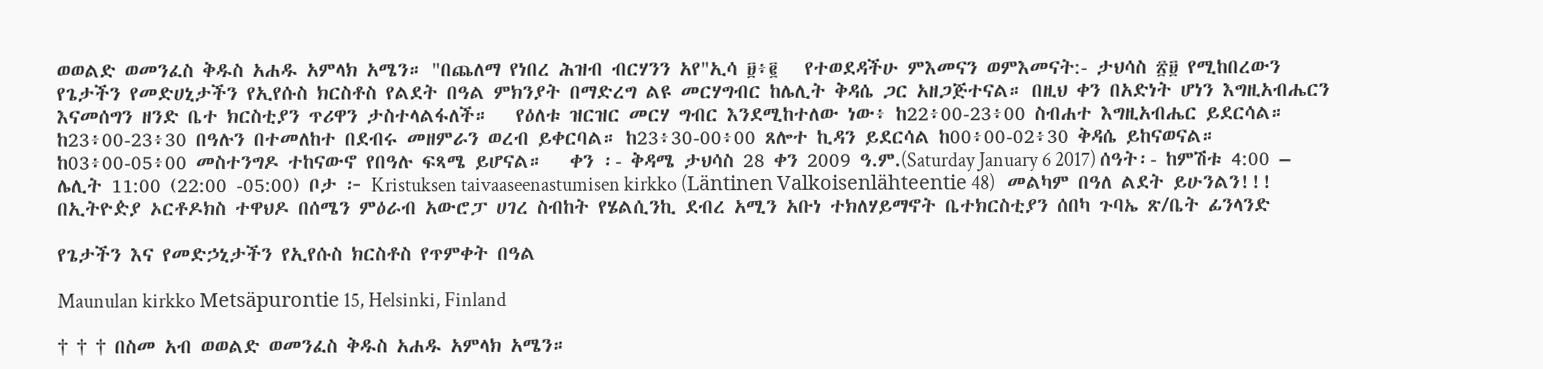ወወልድ ወመንፈስ ቅዱስ አሐዱ አምላክ አሜን። "በጨለማ የነበረ ሕዝብ ብርሃንን አየ"ኢሳ ፱፥፪   የተወደዳችሁ ምእመናን ወምእመናት:- ታህሳስ ፳፱ የሚከበረውን የጌታችን የመድሀኒታችን የኢየሱስ ክርስቶስ የልደት በዓል ምክንያት በማድረግ ልዩ መርሃግብር ከሌሊት ቅዳሴ ጋር አዘጋጅተናል። በዚህ ቀን በአድነት ሆነን እግዚአብሔርን እናመሰግን ዘንድ ቤተ ክርስቲያን ጥሪዋን ታስተላልፋለች።   የዕለቱ ዝርዝር መርሃ ግብር እንደሚከተለው ነው፥ ከ22፥00-23፥00 ስብሐተ እግዚአብሔር ይደርሳል። ከ23፥00-23፥30 በዓሉን በተመለከተ በደብሩ መዘምራን ወረብ ይቀርባል። ከ23፥30-00፥00 ጸሎተ ኪዳን ይደርሳል ከ00፥00-02፥30 ቅዳሴ ይከናወናል። ከ03፥00-05፥00 መስተንግዶ ተከናውኖ የበዓሉ ፍጻሜ ይሆናል።   ቀን ፡- ቅዳሜ ታህሳስ 28 ቀን 2009 ዓ.ም.(Saturday January 6 2017) ሰዓት፡- ከምሽቱ 4:00 – ሌሊት 11:00 (22:00 -05:00) ቦታ ፦ Kristuksen taivaaseenastumisen kirkko (Läntinen Valkoisenlähteentie 48)   መልካም በዓለ ልደት ይሁንልን!!!   በኢትዮዽያ ኦርቶዶክስ ተዋህዶ በሰሜን ምዕራብ አውሮፓ ሀገረ ስብከት የሄልሲንኪ ደብረ አሚን አቡነ ተክለሃይማኖት ቤተክርስቲያን ሰበካ ጉባኤ ጽ/ቤት ፊንላንድ

የጌታችን እና የመድኃኒታችን የኢየሱስ ክርስቶስ የጥምቀት በዓል

Maunulan kirkko Metsäpurontie 15, Helsinki, Finland

† † † በስመ አብ ወወልድ ወመንፈስ ቅዱስ አሐዱ አምላክ አሜን።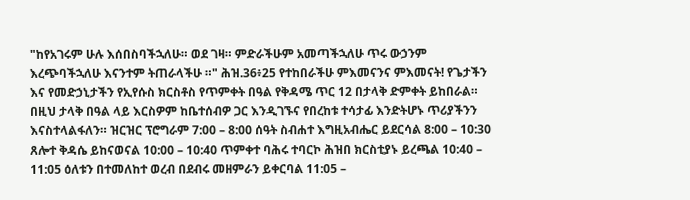"ከየአገሩም ሁሉ እሰበስባችኋለሁ። ወደ ገዛ። ምድራችሁም አመጣችኋለሁ ጥሩ ውኃንም እረጭባችኋለሁ እናንተም ትጠራላችሁ ።" ሕዝ.36፥25 የተከበራችሁ ምእመናንና ምእመናት! የጌታችን እና የመድኃኒታችን የኢየሱስ ክርስቶስ የጥምቀት በዓል የቅዳሜ ጥር 12 በታላቅ ድምቀት ይከበራል። በዚህ ታላቅ በዓል ላይ እርስዎም ከቤተሰብዎ ጋር እንዲገኙና የበረከቱ ተሳታፊ እንድትሆኑ ጥሪያችንን እናስተላልፋለን። ዝርዝር ፕሮግራም 7:00 – 8:00 ሰዓት ስብሐተ እግዚአብሔር ይደርሳል 8:00 – 10:30 ጸሎተ ቅዳሴ ይከናወናል 10:00 – 10:40 ጥምቀተ ባሕሩ ተባርኮ ሕዝበ ክርስቲያኑ ይረጫል 10:40 – 11:05 ዕለቱን በተመለከተ ወረብ በደብሩ መዘምራን ይቀርባል 11:05 –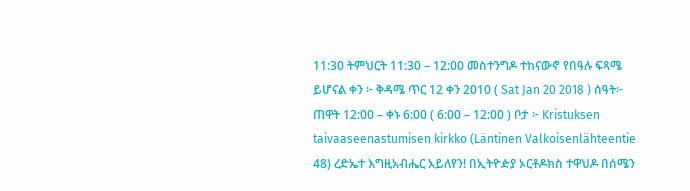11:30 ትምህርት 11:30 – 12:00 መስተንግዶ ተከናውኖ የበዓሉ ፍጻሜ ይሆናል ቀን ፦ ቅዳሜ ጥር 12 ቀን 2010 ( Sat Jan 20 2018 ) ሰዓት፦ ጠዋት 12:00 – ቀኑ 6:00 ( 6:00 – 12:00 ) ቦታ ፦ Kristuksen taivaaseenastumisen kirkko (Läntinen Valkoisenlähteentie 48) ረድኤተ እግዚአብሔር አይለየን! በኢትዮዽያ ኦርቶዶክስ ተዋህዶ በሰሜን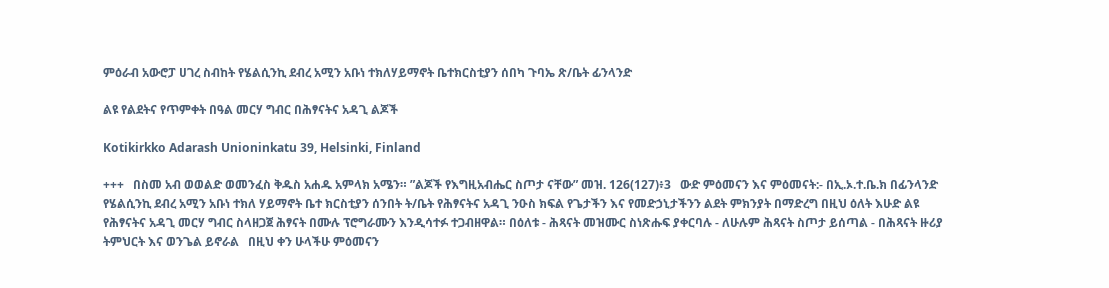ምዕራብ አውሮፓ ሀገረ ስብከት የሄልሲንኪ ደብረ አሚን አቡነ ተክለሃይማኖት ቤተክርስቲያን ሰበካ ጉባኤ ጽ/ቤት ፊንላንድ

ልዩ የልደትና የጥምቀት በዓል መርሃ ግብር በሕፃናትና አዳጊ ልጆች

Kotikirkko Adarash Unioninkatu 39, Helsinki, Finland

+++   በስመ አብ ወወልድ ወመንፈስ ቅዱስ አሐዱ አምላክ አሜን። ”ልጆች የእግዚአብሔር ስጦታ ናቸው” መዝ. 126(127)፥3   ውድ ምዕመናን እና ምዕመናት:- በኢ.ኦ.ተ.ቤ.ክ በፊንላንድ የሄልሲንኪ ደብረ አሚን አቡነ ተክለ ሃይማኖት ቤተ ክርስቲያን ሰንበት ት/ቤት የሕፃናትና አዳጊ ንዑስ ክፍል የጌታችን እና የመድኃኒታችንን ልደት ምክንያት በማድረግ በዚህ ዕለት እሁድ ልዩ የሕፃናትና አዳጊ መርሃ ግብር ስላዘጋጀ ሕፃናት በሙሉ ፕሮግራሙን እንዲሳተፉ ተጋብዘዋል። በዕለቱ - ሕጻናት መዝሙር ስነጽሑፍ ያቀርባሉ - ለሁሉም ሕጻናት ስጦታ ይሰጣል - በሕጻናት ዙሪያ ትምህርት እና ወንጌል ይኖራል   በዚህ ቀን ሁላችሁ ምዕመናን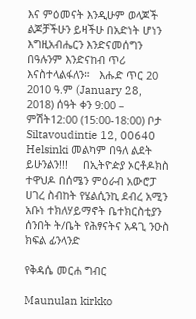እና ምዕመናት እንዲሁም ወላጆች ልጆቻችሁን ይዛችሁ በአድነት ሆነን እግዚአብሔርን እንድናመሰግን በዓሉንም እንድናከብ ጥሪ እናስተላልፋለን።   እሑድ ጥር 20 2010 ዓ.ም (January 28, 2018) ሰዓት ቀን 9:00 – ምሽት12:00 (15:00-18:00) ቦታ Siltavoudintie 12, 00640 Helsinki መልካም በዓለ ልደት ይሁንልን!!!     በኢትዮዽያ ኦርቶዶክስ ተዋህዶ በሰሜን ምዕራብ አውሮፓ ሀገረ ስብከት የሄልሲንኪ ደብረ አሚን አቡነ ተክለሃይማኖት ቤተክርስቲያን ሰንበት ት/ቤት የሕፃናትና አዳጊ ንዑስ ክፍል ፊንላንድ

የቅዳሴ መርሐ ግብር

Maunulan kirkko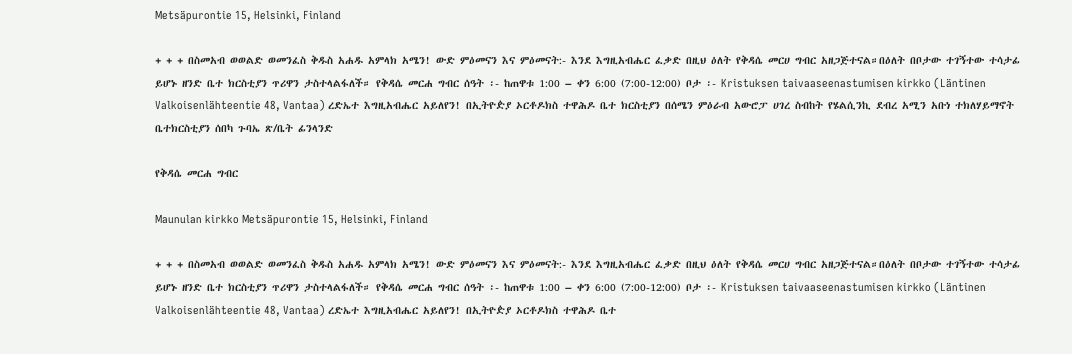Metsäpurontie 15, Helsinki, Finland

+ + + በስመአብ ወወልድ ወመንፈስ ቅዱስ አሐዱ አምላክ አሜን! ውድ ምዕመናን እና ምዕመናት:- እንደ እግዚአብሔር ፈቃድ በዚህ ዕለት የቅዳሴ መርሀ ግብር አዘጋጅተናል።በዕለት በቦታው ተገኝተው ተሳታፊ ይሆኑ ዘንድ ቤተ ክርስቲያን ጥሪዋን ታስተላልፋለች። የቅዳሴ መርሐ ግብር ሰዓት ፡- ከጠዋቱ 1:00 – ቀን 6:00 (7:00-12:00) ቦታ ፡- Kristuksen taivaaseenastumisen kirkko (Läntinen Valkoisenlähteentie 48, Vantaa) ረድኤተ እግዚአብሔር አይለየን! በኢትዮዽያ ኦርቶዶክስ ተዋሕዶ ቤተ ክርስቲያን በሰሜን ምዕራብ አውሮፓ ሀገረ ስብከት የሄልሲንኪ ደብረ አሚን አቡነ ተክለሃይማኖት ቤተክርስቲያን ሰበካ ጉባኤ ጽ/ቤት ፊንላንድ

የቅዳሴ መርሐ ግብር

Maunulan kirkko Metsäpurontie 15, Helsinki, Finland

+ + + በስመአብ ወወልድ ወመንፈስ ቅዱስ አሐዱ አምላክ አሜን! ውድ ምዕመናን እና ምዕመናት:- እንደ እግዚአብሔር ፈቃድ በዚህ ዕለት የቅዳሴ መርሀ ግብር አዘጋጅተናል።በዕለት በቦታው ተገኝተው ተሳታፊ ይሆኑ ዘንድ ቤተ ክርስቲያን ጥሪዋን ታስተላልፋለች። የቅዳሴ መርሐ ግብር ሰዓት ፡- ከጠዋቱ 1:00 – ቀን 6:00 (7:00-12:00) ቦታ ፡- Kristuksen taivaaseenastumisen kirkko (Läntinen Valkoisenlähteentie 48, Vantaa) ረድኤተ እግዚአብሔር አይለየን! በኢትዮዽያ ኦርቶዶክስ ተዋሕዶ ቤተ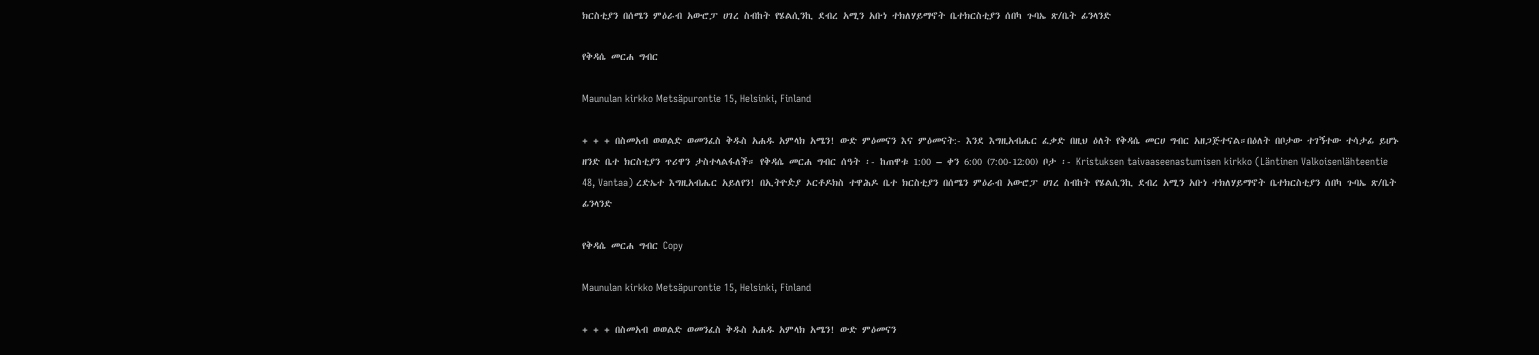ክርስቲያን በሰሜን ምዕራብ አውሮፓ ሀገረ ስብከት የሄልሲንኪ ደብረ አሚን አቡነ ተክለሃይማኖት ቤተክርስቲያን ሰበካ ጉባኤ ጽ/ቤት ፊንላንድ

የቅዳሴ መርሐ ግብር

Maunulan kirkko Metsäpurontie 15, Helsinki, Finland

+ + + በስመአብ ወወልድ ወመንፈስ ቅዱስ አሐዱ አምላክ አሜን! ውድ ምዕመናን እና ምዕመናት:- እንደ እግዚአብሔር ፈቃድ በዚህ ዕለት የቅዳሴ መርሀ ግብር አዘጋጅተናል።በዕለት በቦታው ተገኝተው ተሳታፊ ይሆኑ ዘንድ ቤተ ክርስቲያን ጥሪዋን ታስተላልፋለች። የቅዳሴ መርሐ ግብር ሰዓት ፡- ከጠዋቱ 1:00 – ቀን 6:00 (7:00-12:00) ቦታ ፡- Kristuksen taivaaseenastumisen kirkko (Läntinen Valkoisenlähteentie 48, Vantaa) ረድኤተ እግዚአብሔር አይለየን! በኢትዮዽያ ኦርቶዶክስ ተዋሕዶ ቤተ ክርስቲያን በሰሜን ምዕራብ አውሮፓ ሀገረ ስብከት የሄልሲንኪ ደብረ አሚን አቡነ ተክለሃይማኖት ቤተክርስቲያን ሰበካ ጉባኤ ጽ/ቤት ፊንላንድ

የቅዳሴ መርሐ ግብር Copy

Maunulan kirkko Metsäpurontie 15, Helsinki, Finland

+ + + በስመአብ ወወልድ ወመንፈስ ቅዱስ አሐዱ አምላክ አሜን! ውድ ምዕመናን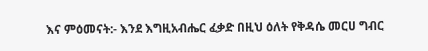እና ምዕመናት:- እንደ እግዚአብሔር ፈቃድ በዚህ ዕለት የቅዳሴ መርሀ ግብር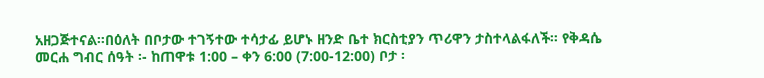አዘጋጅተናል።በዕለት በቦታው ተገኝተው ተሳታፊ ይሆኑ ዘንድ ቤተ ክርስቲያን ጥሪዋን ታስተላልፋለች። የቅዳሴ መርሐ ግብር ሰዓት ፡- ከጠዋቱ 1:00 – ቀን 6:00 (7:00-12:00) ቦታ ፡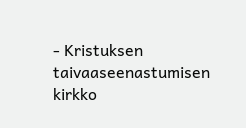- Kristuksen taivaaseenastumisen kirkko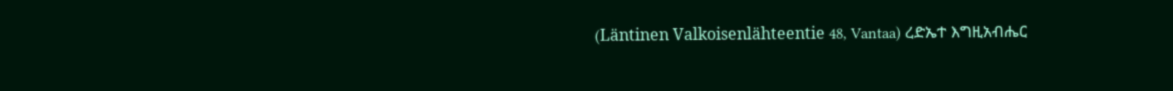(Läntinen Valkoisenlähteentie 48, Vantaa) ረድኤተ እግዚአብሔር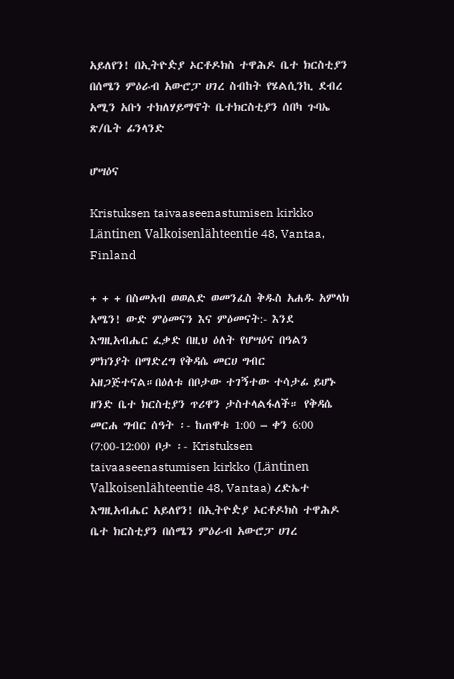አይለየን! በኢትዮዽያ ኦርቶዶክስ ተዋሕዶ ቤተ ክርስቲያን በሰሜን ምዕራብ አውሮፓ ሀገረ ስብከት የሄልሲንኪ ደብረ አሚን አቡነ ተክለሃይማኖት ቤተክርስቲያን ሰበካ ጉባኤ ጽ/ቤት ፊንላንድ

ሆሣዕና

Kristuksen taivaaseenastumisen kirkko Läntinen Valkoisenlähteentie 48, Vantaa, Finland

+ + + በስመአብ ወወልድ ወመንፈስ ቅዱስ አሐዱ አምላክ አሜን! ውድ ምዕመናን እና ምዕመናት:- እንደ እግዚአብሔር ፈቃድ በዚህ ዕለት የሆሣዕና በዓልን ምክንያት በማድረግ የቅዳሴ መርሀ ግብር አዘጋጅተናል።በዕለቱ በቦታው ተገኝተው ተሳታፊ ይሆኑ ዘንድ ቤተ ክርስቲያን ጥሪዋን ታስተላልፋለች። የቅዳሴ መርሐ ግብር ሰዓት ፡- ከጠዋቱ 1:00 – ቀን 6:00 (7:00-12:00) ቦታ ፡- Kristuksen taivaaseenastumisen kirkko (Läntinen Valkoisenlähteentie 48, Vantaa) ረድኤተ እግዚአብሔር አይለየን! በኢትዮዽያ ኦርቶዶክስ ተዋሕዶ ቤተ ክርስቲያን በሰሜን ምዕራብ አውሮፓ ሀገረ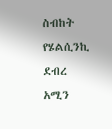ስብከት የሄልሲንኪ ደብረ አሚን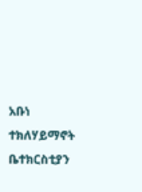አቡነ ተክለሃይማኖት ቤተክርስቲያን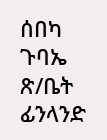ሰበካ ጉባኤ ጽ/ቤት ፊንላንድ